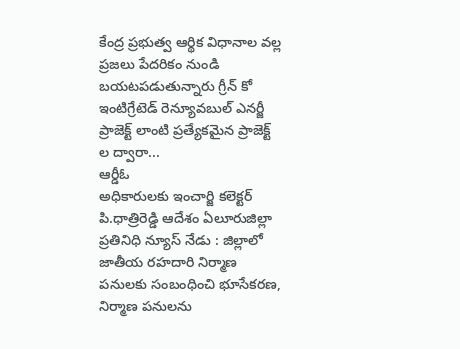కేంద్ర ప్రభుత్వ ఆర్థిక విధానాల వల్ల ప్రజలు పేదరికం నుండి బయటపడుతున్నారు గ్రీన్ కో ఇంటిగ్రేటెడ్ రెన్యూవబుల్ ఎనర్జీ ప్రాజెక్ట్ లాంటి ప్రత్యేకమైన ప్రాజెక్ట్ ల ద్వారా...
ఆర్డీఓ
అధికారులకు ఇంచార్జి కలెక్టర్ పి.ధాత్రిరెడ్డి ఆదేశం ఏలూరుజిల్లా ప్రతినిధి న్యూస్ నేడు : జిల్లాలో జాతీయ రహదారి నిర్మాణ పనులకు సంబంధించి భూసేకరణ, నిర్మాణ పనులను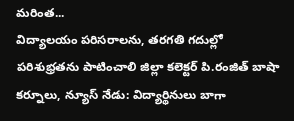మరింత...
విద్యాలయం పరిసరాలను, తరగతి గదుల్లో పరిశుభ్రతను పాటించాలి జిల్లా కలెక్టర్ పి.రంజిత్ బాషా కర్నూలు, న్యూస్ నేడు: విద్యార్థినులు బాగా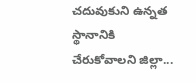చదువుకుని ఉన్నత స్థానానికి చేరుకోవాలని జిల్లా...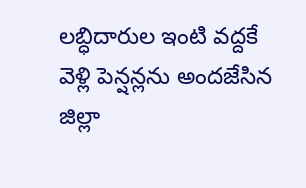లబ్ధిదారుల ఇంటి వద్దకే వెళ్లి పెన్షన్లను అందజేసిన జిల్లా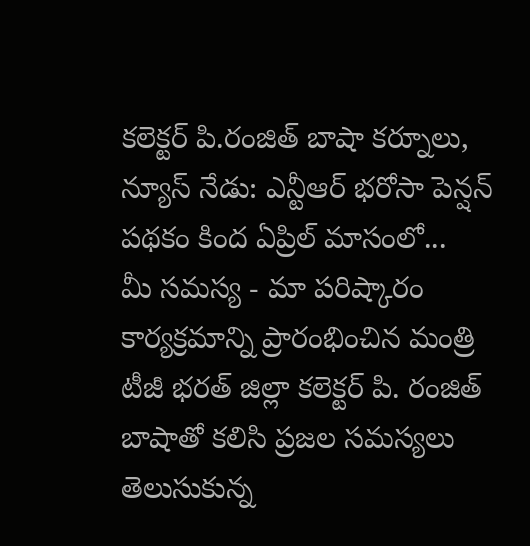కలెక్టర్ పి.రంజిత్ బాషా కర్నూలు, న్యూస్ నేడు: ఎన్టీఆర్ భరోసా పెన్షన్ పథకం కింద ఏప్రిల్ మాసంలో...
మీ సమస్య - మా పరిష్కారం కార్యక్రమాన్ని ప్రారంభించిన మంత్రి టీజీ భరత్ జిల్లా కలెక్టర్ పి. రంజిత్ బాషాతో కలిసి ప్రజల సమస్యలు తెలుసుకున్న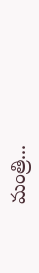మంత్రి...